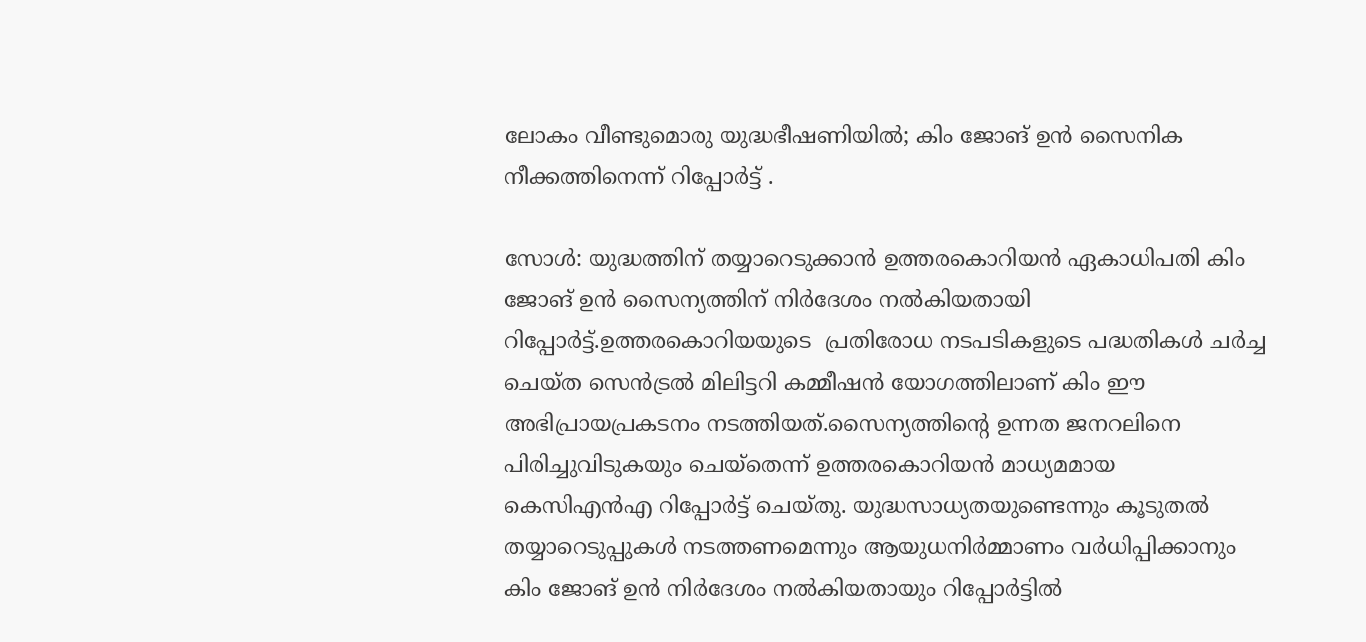ലോകം വീണ്ടുമൊരു യുദ്ധഭീഷണിയിൽ; കിം ജോങ് ഉൻ സൈനിക നീക്കത്തിനെന്ന് റിപ്പോർട്ട് .

സോള്‍: യുദ്ധത്തിന് തയ്യാറെടുക്കാൻ ഉത്തരകൊറിയൻ ഏകാധിപതി കിം ജോങ് ഉൻ സൈന്യത്തിന് നിര്‍ദേശം നല്‍കിയതായി റിപ്പോര്‍ട്ട്.ഉത്തരകൊറിയയുടെ  പ്രതിരോധ നടപടികളുടെ പദ്ധതികൾ ചർച്ച ചെയ്ത സെൻട്രൽ മിലിട്ടറി കമ്മീഷൻ യോഗത്തിലാണ് കിം ഈ അഭിപ്രായപ്രകടനം നടത്തിയത്.സൈന്യത്തിന്റെ ഉന്നത ജനറലിനെ പിരിച്ചുവിടുകയും ചെ‌യ്തെന്ന് ഉത്തരകൊറിയൻ മാധ്യമമായ കെസിഎൻഎ റിപ്പോര്‍ട്ട് ചെയ്തു. യുദ്ധസാധ്യതയുണ്ടെന്നും കൂടുതല്‍ തയ്യാറെടുപ്പുകള്‍ നടത്തണമെന്നും ആയുധനിര്‍മ്മാണം വര്‍ധിപ്പിക്കാനും കിം ജോങ് ഉൻ നിര്‍ദേശം നല്‍കിയതായും റിപ്പോര്‍ട്ടില്‍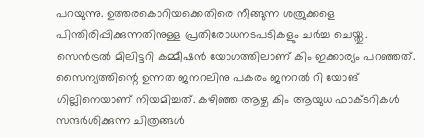പറയുന്നു. ഉത്തരകൊറിയക്കെതിരെ നീങ്ങുന്ന ശത്രുക്കളെ പിന്തിരിപ്പിക്കുന്നതിനുള്ള പ്രതിരോധനടപടികളും ചര്‍ച്ച ചെയ്തു. സെൻട്രല്‍ മിലിട്ടറി കമ്മീഷൻ യോഗത്തിലാണ് കിം ഇക്കാര്യം പറഞ്ഞത്. സൈന്യത്തിന്റെ ഉന്നത ജനറലിനു പകരം ജനറല്‍ റി യോങ് ഗില്ലിനെയാണ് നിയമിച്ചത്. കഴിഞ്ഞ ആഴ്ച കിം ആയുധ ഫാക്ടറികള്‍ സന്ദര്‍ശിക്കുന്ന ചിത്രങ്ങള്‍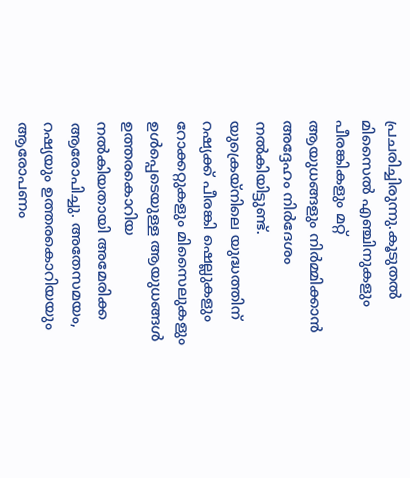പ്രചരിച്ചിരുന്നു.കൂടുതല്‍ മിസൈല്‍ എഞ്ചിനുകളും പീരങ്കികളും മറ്റ് ആയുധങ്ങളും നിര്‍മ്മിക്കാൻ അദ്ദേഹം നിര്‍ദേശം നല്‍കിയിട്ടുണ്ട്. യുക്രെയ്‌നിലെ യുദ്ധത്തിന് റഷ്യക്ക് പീരങ്കി ഷെല്ലുകളും റോക്കറ്റുകളും മിസൈലുകളും ഉള്‍പ്പെടെയുള്ള ആയുധങ്ങള്‍ ഉത്തരകൊറിയ നല്‍കിയതായി അമേരിക്ക ആരോപിച്ചു. അതേസമയം, റഷ്യയും ഉത്തരകൊറിയയും ആരോപണം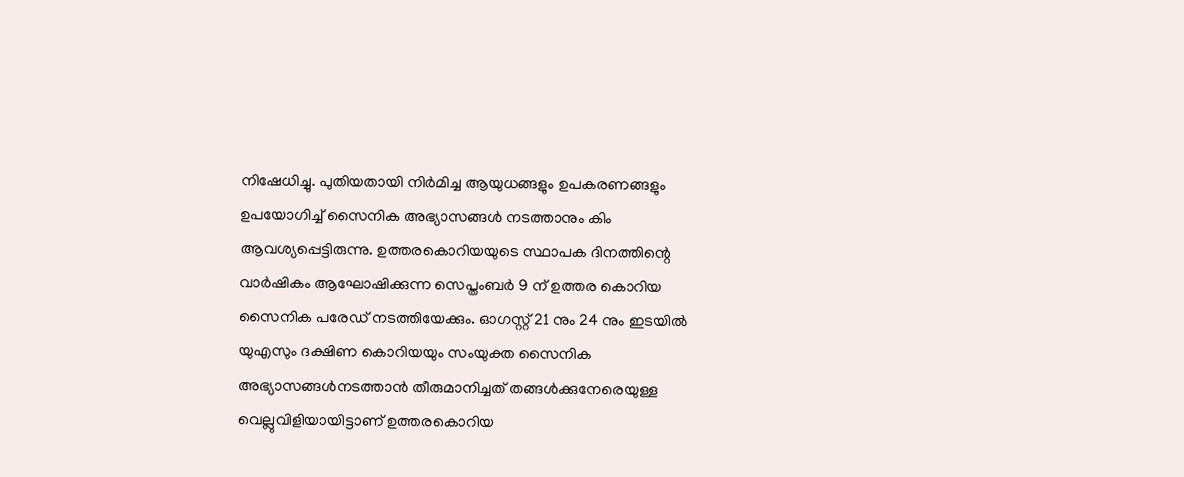നിഷേധിച്ചു. പുതിയതായി നിര്‍മിച്ച ആയുധങ്ങളും ഉപകരണങ്ങളും ഉപയോഗിച്ച്‌ സൈനിക അഭ്യാസങ്ങള്‍ നടത്താനും കിം ആവശ്യപ്പെട്ടിരുന്നു. ഉത്തരകൊറിയയുടെ സ്ഥാപക ദിനത്തിന്റെ വാര്‍ഷികം ആഘോഷിക്കുന്ന സെപ്തംബര്‍ 9 ന് ഉത്തര കൊറിയ സൈനിക പരേഡ് നടത്തിയേക്കും. ഓഗസ്റ്റ് 21 നും 24 നും ഇടയില്‍ യുഎസും ദക്ഷിണ കൊറിയയും സംയുക്ത സൈനിക അഭ്യാസങ്ങള്‍നടത്താൻ തീരുമാനിച്ചത് തങ്ങള്‍ക്കുനേരെയുള്ള വെല്ലുവിളിയായിട്ടാണ് ഉത്തരകൊറിയ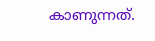കാണുന്നത്.